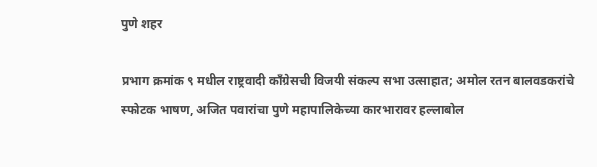पुणे शहर

प्रभाग क्रमांक ९ मधील राष्ट्रवादी काँग्रेसची विजयी संकल्प सभा उत्साहात; अमोल रतन बालवडकरांचे स्फोटक भाषण, अजित पवारांचा पुणे महापालिकेच्या कारभारावर हल्लाबोल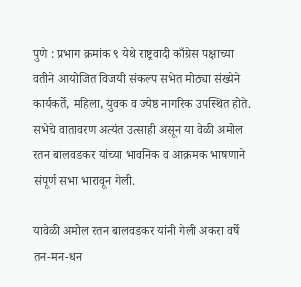पुणे : प्रभाग क्रमांक ९ येथे राष्ट्रवादी काँग्रेस पक्षाच्या वतीने आयोजित विजयी संकल्प सभेत मोठ्या संख्येने कार्यकर्ते, महिला, युवक व ज्येष्ठ नागरिक उपस्थित होते. सभेचे वातावरण अत्यंत उत्साही असून या वेळी अमोल रतन बालवडकर यांच्या भावनिक व आक्रमक भाषणाने संपूर्ण सभा भारावून गेली.

यावेळी अमोल रतन बालवडकर यांनी गेली अकरा वर्षे तन-मन-धन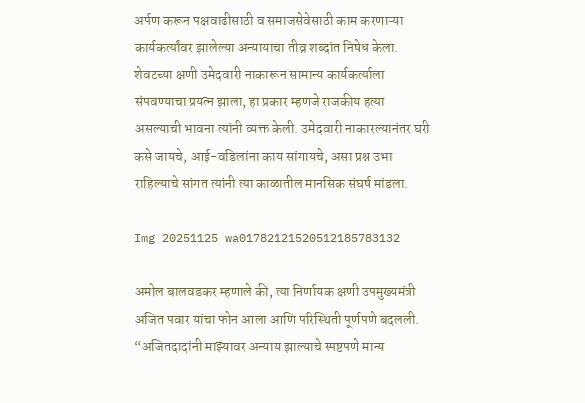अर्पण करून पक्षवाढीसाठी व समाजसेवेसाठी काम करणाऱ्या कार्यकर्त्यांवर झालेल्या अन्यायाचा तीव्र शब्दांत निषेध केला. शेवटच्या क्षणी उमेदवारी नाकारून सामान्य कार्यकर्त्याला संपवण्याचा प्रयत्न झाला, हा प्रकार म्हणजे राजकीय हत्या असल्याची भावना त्यांनी व्यक्त केली. उमेदवारी नाकारल्यानंतर घरी कसे जायचे, आई-वडिलांना काय सांगायचे, असा प्रश्न उभा राहिल्याचे सांगत त्यांनी त्या काळातील मानसिक संघर्ष मांडला.

Img 20251125 wa01782121520512185783132

अमोल बालवडकर म्हणाले की, त्या निर्णायक क्षणी उपमुख्यमंत्री अजित पवार यांचा फोन आला आणि परिस्थिती पूर्णपणे बदलली. “अजितदादांनी माझ्यावर अन्याय झाल्याचे स्पष्टपणे मान्य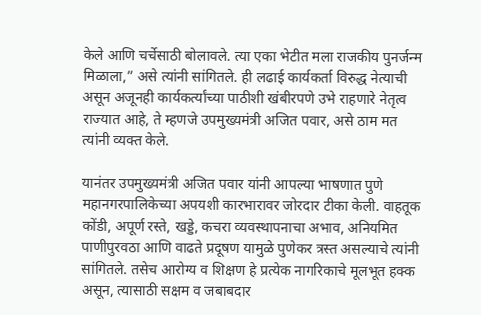केले आणि चर्चेसाठी बोलावले. त्या एका भेटीत मला राजकीय पुनर्जन्म मिळाला,” असे त्यांनी सांगितले. ही लढाई कार्यकर्ता विरुद्ध नेत्याची असून अजूनही कार्यकर्त्यांच्या पाठीशी खंबीरपणे उभे राहणारे नेतृत्व राज्यात आहे, ते म्हणजे उपमुख्यमंत्री अजित पवार, असे ठाम मत त्यांनी व्यक्त केले.

यानंतर उपमुख्यमंत्री अजित पवार यांनी आपल्या भाषणात पुणे महानगरपालिकेच्या अपयशी कारभारावर जोरदार टीका केली. वाहतूक कोंडी, अपूर्ण रस्ते, खड्डे, कचरा व्यवस्थापनाचा अभाव, अनियमित पाणीपुरवठा आणि वाढते प्रदूषण यामुळे पुणेकर त्रस्त असल्याचे त्यांनी सांगितले. तसेच आरोग्य व शिक्षण हे प्रत्येक नागरिकाचे मूलभूत हक्क असून, त्यासाठी सक्षम व जबाबदार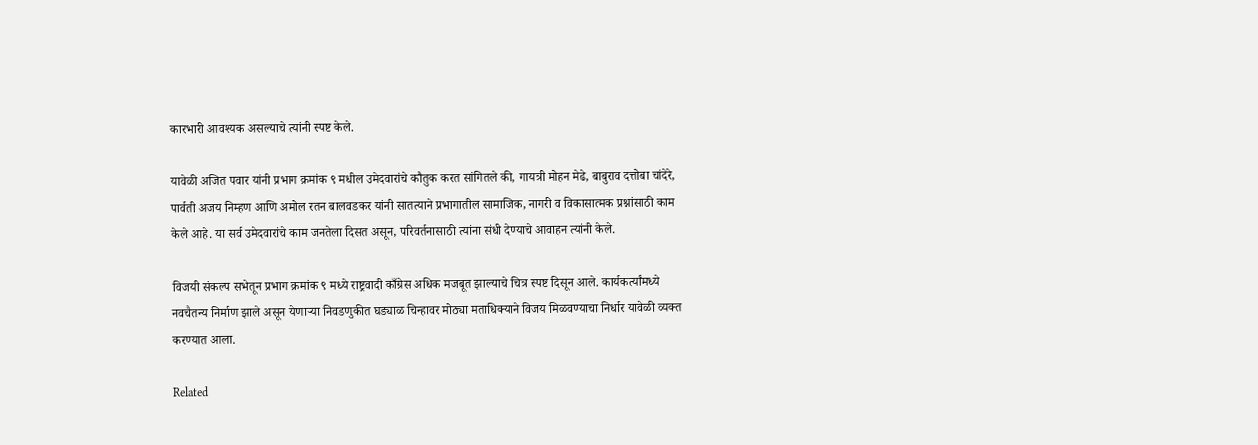कारभारी आवश्यक असल्याचे त्यांनी स्पष्ट केले.

यावेळी अजित पवार यांनी प्रभाग क्रमांक ९ मधील उमेदवारांचे कौतुक करत सांगितले की, गायत्री मोहन मेढे, बाबुराव दत्तोबा चांदेरे, पार्वती अजय निम्हण आणि अमोल रतन बालवडकर यांनी सातत्याने प्रभागातील सामाजिक, नागरी व विकासात्मक प्रश्नांसाठी काम केले आहे. या सर्व उमेदवारांचे काम जनतेला दिसत असून, परिवर्तनासाठी त्यांना संधी देण्याचे आवाहन त्यांनी केले.

विजयी संकल्प सभेतून प्रभाग क्रमांक ९ मध्ये राष्ट्रवादी काँग्रेस अधिक मजबूत झाल्याचे चित्र स्पष्ट दिसून आले. कार्यकर्त्यांमध्ये नवचैतन्य निर्माण झाले असून येणाऱ्या निवडणुकीत घड्याळ चिन्हावर मोठ्या मताधिक्याने विजय मिळवण्याचा निर्धार यावेळी व्यक्त करण्यात आला.

Related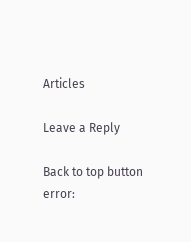Articles

Leave a Reply

Back to top button
error: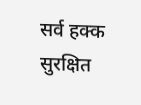सर्व हक्क सुरक्षित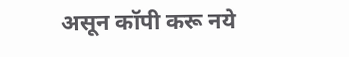असून कॉपी करू नये